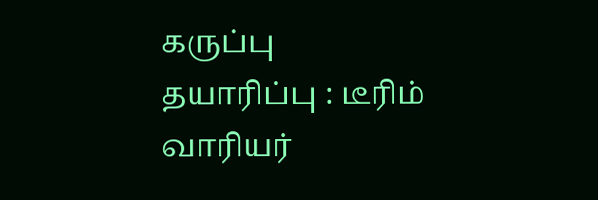கருப்பு
தயாரிப்பு : டீரிம் வாரியர்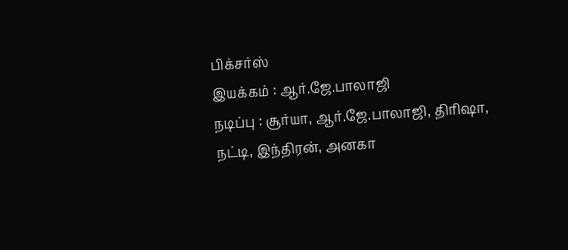பிக்சர்ஸ்
இயக்கம் : ஆர்.ஜே.பாலாஜி
நடிப்பு : சூர்யா, ஆர்.ஜே.பாலாஜி, திரிஷா, நட்டி, இந்திரன், அனகா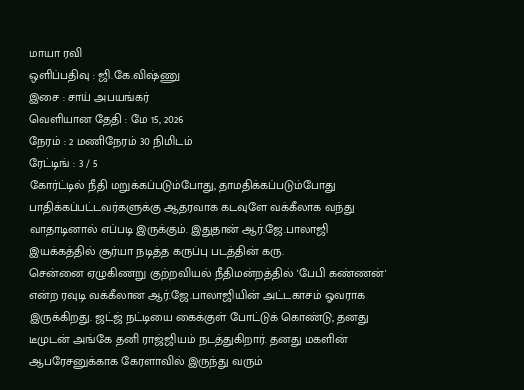மாயா ரவி
ஒளிப்பதிவு : ஜி.கே.விஷ்ணு
இசை : சாய் அபயங்கர்
வெளியான தேதி : மே 15, 2026
நேரம் : 2 மணிநேரம் 30 நிமிடம்
ரேட்டிங் : 3 / 5
கோர்ட்டில் நீதி மறுக்கப்படும்போது, தாமதிக்கப்படும்போது பாதிக்கப்பட்டவர்களுக்கு ஆதரவாக கடவுளே வக்கீலாக வந்து வாதாடினால் எப்படி இருக்கும். இதுதான் ஆர்.ஜே.பாலாஜி இயக்கத்தில் சூர்யா நடித்த கருப்பு படத்தின் கரு.
சென்னை ஏழுகிணறு குற்றவியல் நீதிமன்றத்தில் 'பேபி கண்ணன்' என்ற ரவுடி வக்கீலான ஆர்.ஜே.பாலாஜியின் அட்டகாசம் ஓவராக இருக்கிறது. ஜட்ஜ் நட்டியை கைக்குள் போட்டுக் கொண்டு, தனது டீமுடன் அங்கே தனி ராஜ்ஜியம் நடத்துகிறார். தனது மகளின் ஆபரேசனுக்காக கேரளாவில் இருந்து வரும்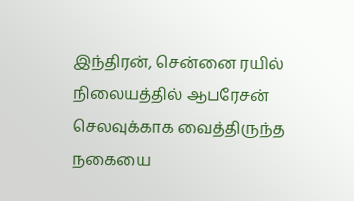இந்திரன், சென்னை ரயில் நிலையத்தில் ஆபரேசன் செலவுக்காக வைத்திருந்த நகையை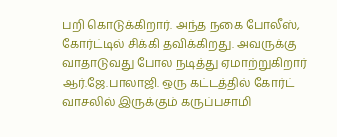பறி கொடுக்கிறார். அந்த நகை போலீஸ், கோர்ட்டில் சிக்கி தவிக்கிறது. அவருக்கு வாதாடுவது போல நடித்து ஏமாற்றுகிறார் ஆர்.ஜே.பாலாஜி. ஒரு கட்டத்தில் கோர்ட் வாசலில் இருக்கும் கருப்பசாமி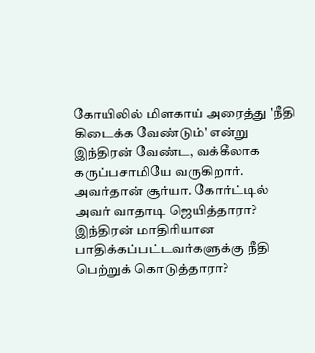கோயிலில் மிளகாய் அரைத்து 'நீதி கிடைக்க வேண்டும்' என்று இந்திரன் வேண்ட, வக்கீலாக கருப்பசாமியே வருகிறார். அவர்தான் சூர்யா. கோர்ட்டில் அவர் வாதாடி ஜெயித்தாரா? இந்திரன் மாதிரியான பாதிக்கப்பட்டவர்களுக்கு நீதி பெற்றுக் கொடுத்தாரா?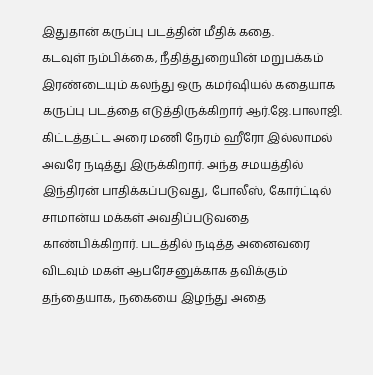இதுதான் கருப்பு படத்தின் மீதிக் கதை.
கடவுள் நம்பிக்கை, நீதித்துறையின் மறுபக்கம் இரண்டையும் கலந்து ஒரு கமர்ஷியல் கதையாக கருப்பு படத்தை எடுத்திருக்கிறார் ஆர்.ஜே.பாலாஜி. கிட்டத்தட்ட அரை மணி நேரம் ஹீரோ இல்லாமல் அவரே நடித்து இருக்கிறார். அந்த சமயத்தில் இந்திரன் பாதிக்கப்படுவது, போலீஸ், கோர்ட்டில் சாமான்ய மக்கள் அவதிப்படுவதை காண்பிக்கிறார். படத்தில் நடித்த அனைவரை விடவும் மகள் ஆபரேசனுக்காக தவிக்கும் தந்தையாக, நகையை இழந்து அதை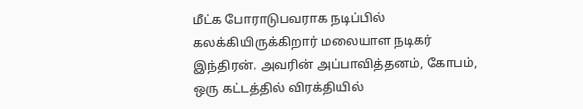மீட்க போராடுபவராக நடிப்பில் கலக்கியிருக்கிறார் மலையாள நடிகர் இந்திரன். அவரின் அப்பாவித்தனம், கோபம், ஒரு கட்டத்தில் விரக்தியில்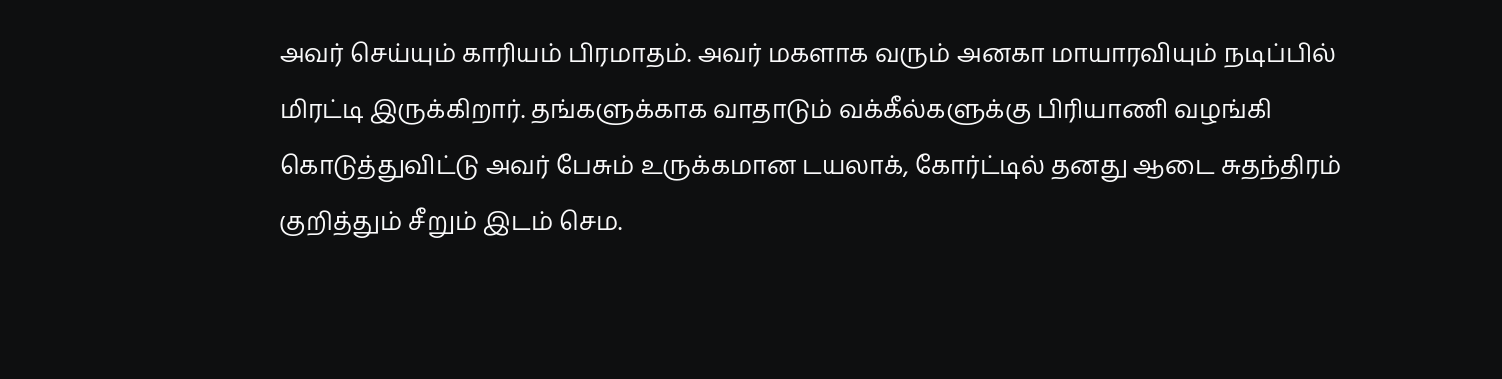அவர் செய்யும் காரியம் பிரமாதம். அவர் மகளாக வரும் அனகா மாயாரவியும் நடிப்பில் மிரட்டி இருக்கிறார். தங்களுக்காக வாதாடும் வக்கீல்களுக்கு பிரியாணி வழங்கி கொடுத்துவிட்டு அவர் பேசும் உருக்கமான டயலாக், கோர்ட்டில் தனது ஆடை சுதந்திரம் குறித்தும் சீறும் இடம் செம.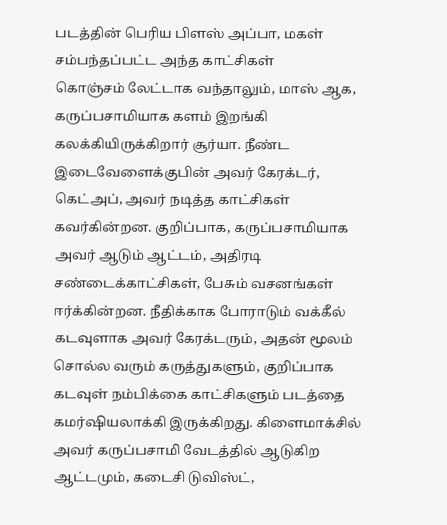படத்தின் பெரிய பிளஸ் அப்பா, மகள் சம்பந்தப்பட்ட அந்த காட்சிகள்
கொஞ்சம் லேட்டாக வந்தாலும், மாஸ் ஆக, கருப்பசாமியாக களம் இறங்கி கலக்கியிருக்கிறார் சூர்யா. நீண்ட இடைவேளைக்குபின் அவர் கேரக்டர், கெட்அப், அவர் நடித்த காட்சிகள் கவர்கின்றன. குறிப்பாக, கருப்பசாமியாக அவர் ஆடும் ஆட்டம், அதிரடி சண்டைக்காட்சிகள், பேசும் வசனங்கள் ஈர்க்கின்றன. நீதிக்காக போராடும் வக்கீல் கடவுளாக அவர் கேரக்டரும், அதன் மூலம் சொல்ல வரும் கருத்துகளும், குறிப்பாக கடவுள் நம்பிக்கை காட்சிகளும் படத்தை கமர்ஷியலாக்கி இருக்கிறது. கிளைமாக்சில் அவர் கருப்பசாமி வேடத்தில் ஆடுகிற ஆட்டமும், கடைசி டுவிஸ்ட்,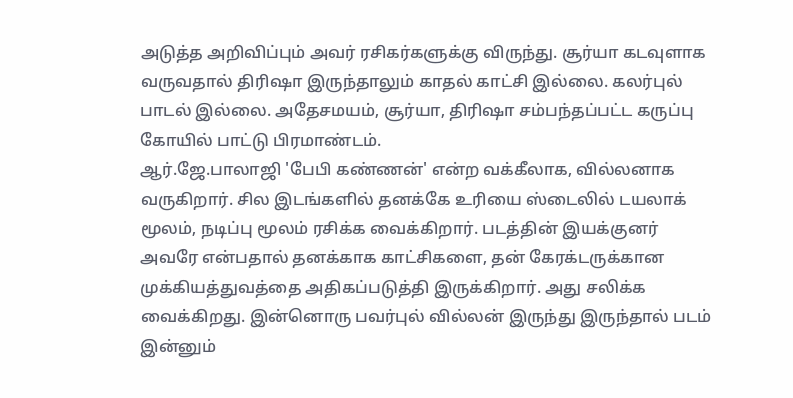அடுத்த அறிவிப்பும் அவர் ரசிகர்களுக்கு விருந்து. சூர்யா கடவுளாக வருவதால் திரிஷா இருந்தாலும் காதல் காட்சி இல்லை. கலர்புல் பாடல் இல்லை. அதேசமயம், சூர்யா, திரிஷா சம்பந்தப்பட்ட கருப்பு கோயில் பாட்டு பிரமாண்டம்.
ஆர்.ஜே.பாலாஜி 'பேபி கண்ணன்' என்ற வக்கீலாக, வில்லனாக வருகிறார். சில இடங்களில் தனக்கே உரியை ஸ்டைலில் டயலாக் மூலம், நடிப்பு மூலம் ரசிக்க வைக்கிறார். படத்தின் இயக்குனர் அவரே என்பதால் தனக்காக காட்சிகளை, தன் கேரக்டருக்கான முக்கியத்துவத்தை அதிகப்படுத்தி இருக்கிறார். அது சலிக்க வைக்கிறது. இன்னொரு பவர்புல் வில்லன் இருந்து இருந்தால் படம் இன்னும்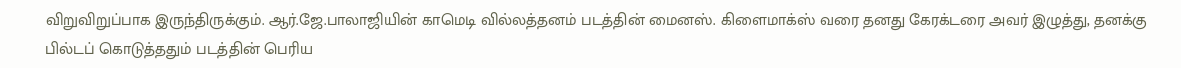விறுவிறுப்பாக இருந்திருக்கும். ஆர்.ஜே.பாலாஜியின் காமெடி வில்லத்தனம் படத்தின் மைனஸ். கிளைமாக்ஸ் வரை தனது கேரக்டரை அவர் இழுத்து, தனக்கு பில்டப் கொடுத்ததும் படத்தின் பெரிய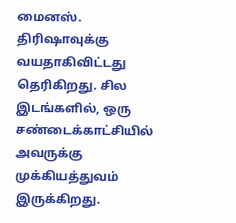மைனஸ்.
திரிஷாவுக்கு வயதாகிவிட்டது தெரிகிறது. சில இடங்களில், ஒரு சண்டைக்காட்சியில் அவருக்கு முக்கியத்துவம் இருக்கிறது.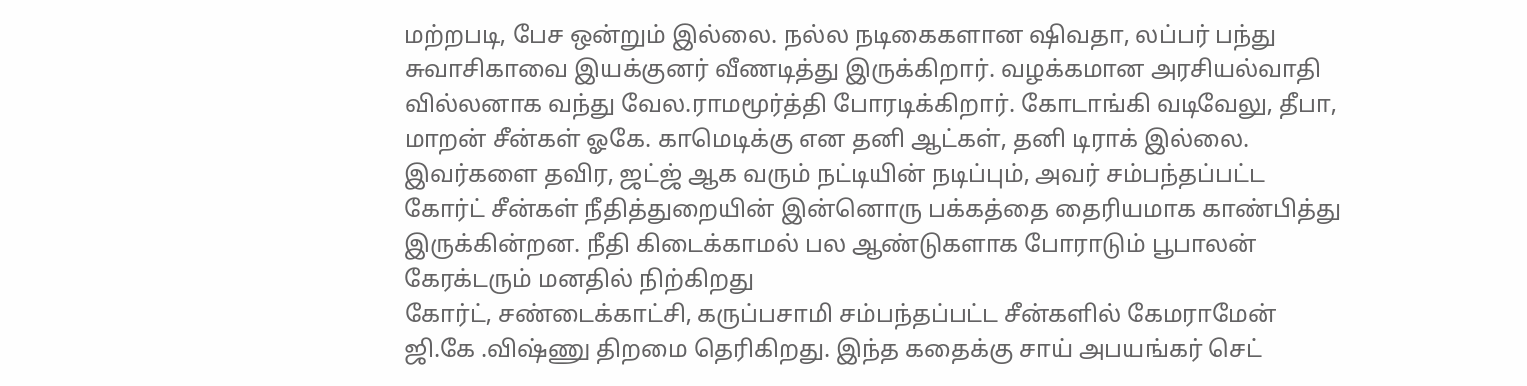மற்றபடி, பேச ஒன்றும் இல்லை. நல்ல நடிகைகளான ஷிவதா, லப்பர் பந்து சுவாசிகாவை இயக்குனர் வீணடித்து இருக்கிறார். வழக்கமான அரசியல்வாதி வில்லனாக வந்து வேல.ராமமூர்த்தி போரடிக்கிறார். கோடாங்கி வடிவேலு, தீபா, மாறன் சீன்கள் ஓகே. காமெடிக்கு என தனி ஆட்கள், தனி டிராக் இல்லை. இவர்களை தவிர, ஜட்ஜ் ஆக வரும் நட்டியின் நடிப்பும், அவர் சம்பந்தப்பட்ட கோர்ட் சீன்கள் நீதித்துறையின் இன்னொரு பக்கத்தை தைரியமாக காண்பித்து இருக்கின்றன. நீதி கிடைக்காமல் பல ஆண்டுகளாக போராடும் பூபாலன் கேரக்டரும் மனதில் நிற்கிறது
கோர்ட், சண்டைக்காட்சி, கருப்பசாமி சம்பந்தப்பட்ட சீன்களில் கேமராமேன் ஜி.கே .விஷ்ணு திறமை தெரிகிறது. இந்த கதைக்கு சாய் அபயங்கர் செட்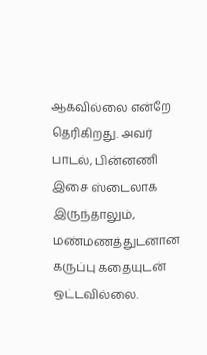ஆகவில்லை என்றே தெரிகிறது. அவர் பாடல், பின்னணி இசை ஸ்டைலாக இருந்தாலும், மண்மணத்துடனான கருப்பு கதையுடன் ஒட்டவில்லை.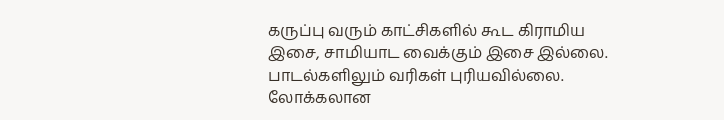கருப்பு வரும் காட்சிகளில் கூட கிராமிய இசை, சாமியாட வைக்கும் இசை இல்லை. பாடல்களிலும் வரிகள் புரியவில்லை. லோக்கலான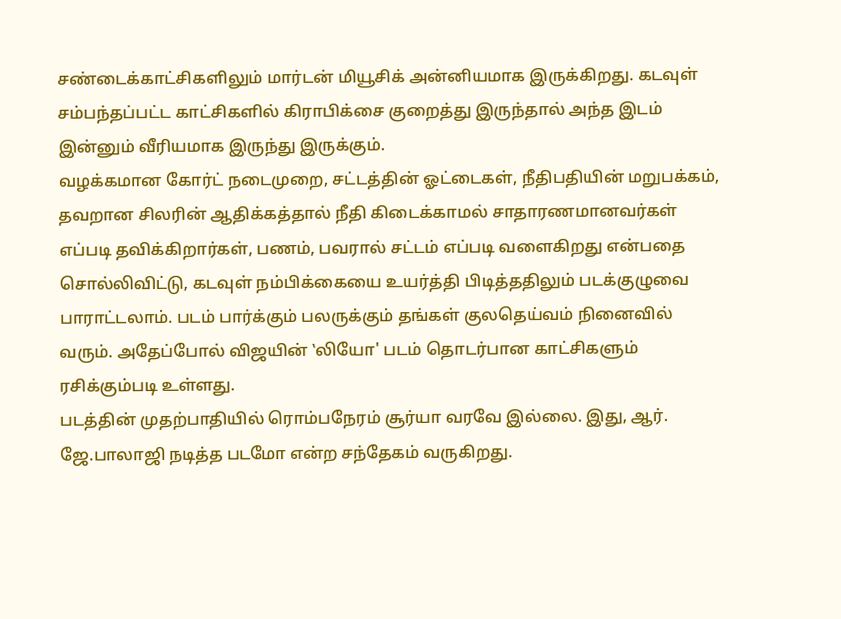சண்டைக்காட்சிகளிலும் மார்டன் மியூசிக் அன்னியமாக இருக்கிறது. கடவுள் சம்பந்தப்பட்ட காட்சிகளில் கிராபிக்சை குறைத்து இருந்தால் அந்த இடம் இன்னும் வீரியமாக இருந்து இருக்கும்.
வழக்கமான கோர்ட் நடைமுறை, சட்டத்தின் ஓட்டைகள், நீதிபதியின் மறுபக்கம், தவறான சிலரின் ஆதிக்கத்தால் நீதி கிடைக்காமல் சாதாரணமானவர்கள் எப்படி தவிக்கிறார்கள், பணம், பவரால் சட்டம் எப்படி வளைகிறது என்பதை சொல்லிவிட்டு, கடவுள் நம்பிக்கையை உயர்த்தி பிடித்ததிலும் படக்குழுவை பாராட்டலாம். படம் பார்க்கும் பலருக்கும் தங்கள் குலதெய்வம் நினைவில் வரும். அதேப்போல் விஜயின் ‛லியோ' படம் தொடர்பான காட்சிகளும் ரசிக்கும்படி உள்ளது.
படத்தின் முதற்பாதியில் ரொம்பநேரம் சூர்யா வரவே இல்லை. இது, ஆர். ஜே.பாலாஜி நடித்த படமோ என்ற சந்தேகம் வருகிறது.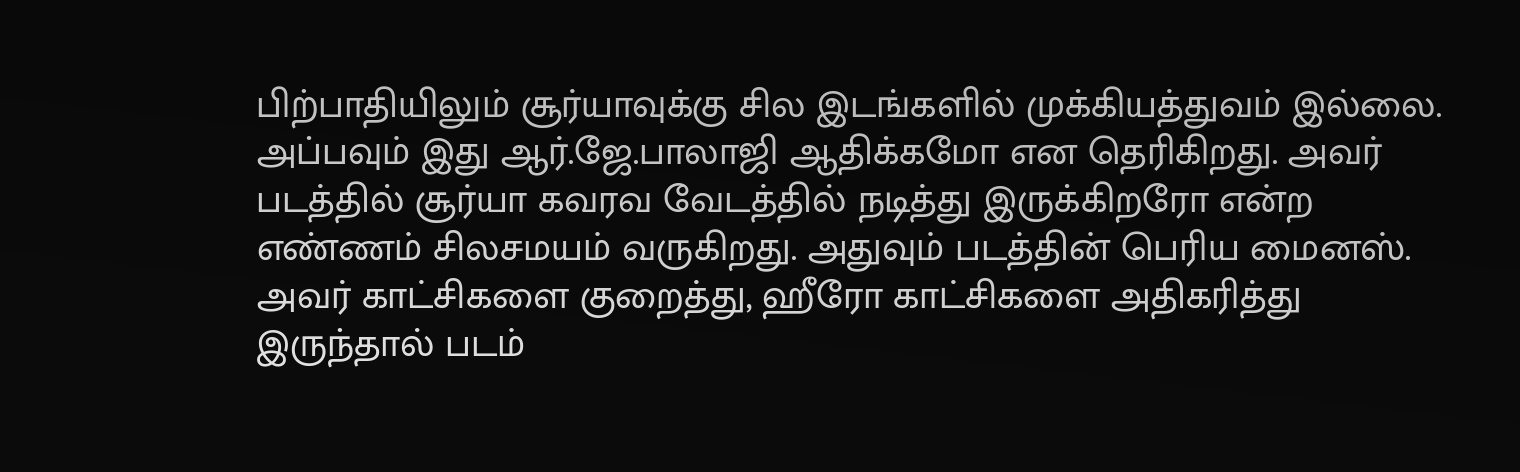பிற்பாதியிலும் சூர்யாவுக்கு சில இடங்களில் முக்கியத்துவம் இல்லை. அப்பவும் இது ஆர்.ஜே.பாலாஜி ஆதிக்கமோ என தெரிகிறது. அவர் படத்தில் சூர்யா கவரவ வேடத்தில் நடித்து இருக்கிறரோ என்ற எண்ணம் சிலசமயம் வருகிறது. அதுவும் படத்தின் பெரிய மைனஸ். அவர் காட்சிகளை குறைத்து, ஹீரோ காட்சிகளை அதிகரித்து இருந்தால் படம்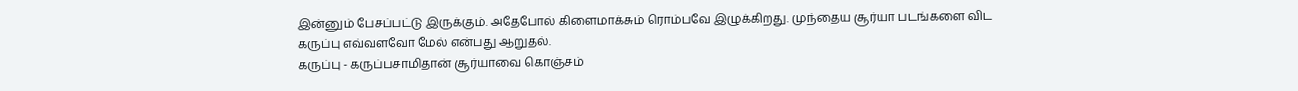இன்னும் பேசப்பட்டு இருக்கும். அதேபோல் கிளைமாக்சும் ரொம்பவே இழுக்கிறது. முந்தைய சூர்யா படங்களை விட கருப்பு எவ்வளவோ மேல் என்பது ஆறுதல்.
கருப்பு - கருப்பசாமிதான் சூர்யாவை கொஞ்சம்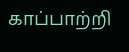காப்பாற்றி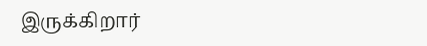இருக்கிறார்